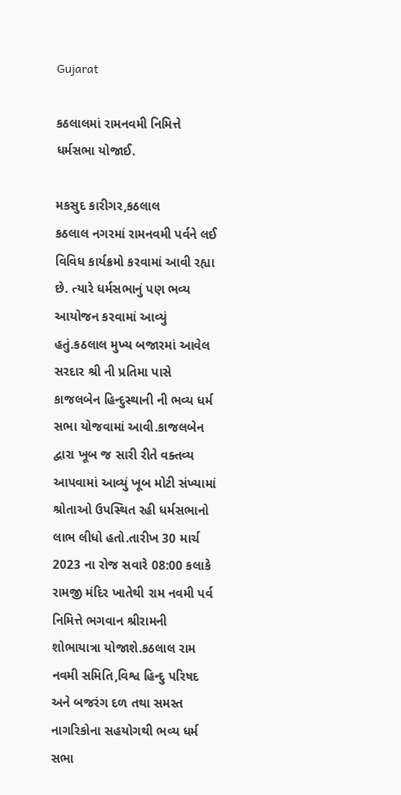Gujarat

કઠલાલમાં રામનવમી નિમિત્તે ધર્મસભા યોજાઈ.

મકસુદ કારીગર,કઠલાલ
કઠલાલ નગરમાં રામનવમી પર્વને લઈ વિવિધ કાર્યક્રમો કરવામાં આવી રહ્યા છે. ત્યારે ધર્મસભાનું પણ ભવ્ય આયોજન કરવામાં આવ્યું હતું.કઠલાલ મુખ્ય બજારમાં આવેલ સરદાર શ્રી ની પ્રતિમા પાસે કાજલબેન હિન્દુસ્થાની ની ભવ્ય ધર્મ સભા યોજવામાં આવી.કાજલબેન દ્વારા ખૂબ જ સારી રીતે વક્તવ્ય આપવામાં આવ્યું ખૂબ મોટી સંખ્યામાં શ્રોતાઓ ઉપસ્થિત રહી ધર્મસભાનો લાભ લીધો હતો.તારીખ 30 માર્ચ 2023 ના રોજ સવારે 08:00 કલાકે રામજી મંદિર ખાતેથી રામ નવમી પર્વ નિમિત્તે ભગવાન શ્રીરામની શોભાયાત્રા યોજાશે.કઠલાલ રામ નવમી સમિતિ,વિશ્વ હિન્દુ પરિષદ અને બજરંગ દળ તથા સમસ્ત નાગરિકોના સહયોગથી ભવ્ય ધર્મ સભા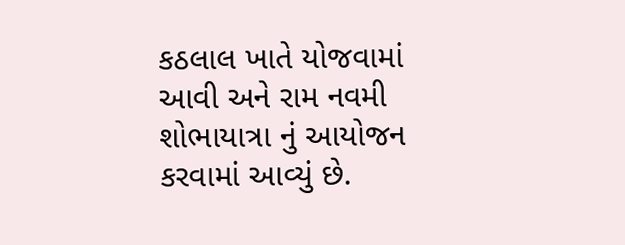કઠલાલ ખાતે યોજવામાં આવી અને રામ નવમી શોભાયાત્રા નું આયોજન કરવામાં આવ્યું છે.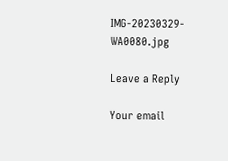IMG-20230329-WA0080.jpg

Leave a Reply

Your email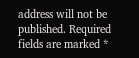address will not be published. Required fields are marked *